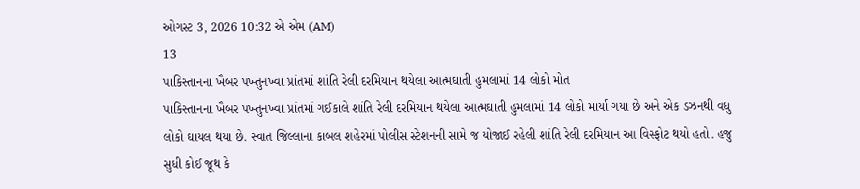ઓગસ્ટ 3, 2026 10:32 એ એમ (AM)
13
પાકિસ્તાનના ખૈબર પખ્તુનખ્વા પ્રાંતમાં શાંતિ રેલી દરમિયાન થયેલા આત્મઘાતી હુમલામાં 14 લોકો મોત
પાકિસ્તાનના ખૈબર પખ્તુનખ્વા પ્રાંતમાં ગઈકાલે શાંતિ રેલી દરમિયાન થયેલા આત્મઘાતી હુમલામાં 14 લોકો માર્યા ગયા છે અને એક ડઝનથી વધુ લોકો ઘાયલ થયા છે. સ્વાત જિલ્લાના કાબલ શહેરમાં પોલીસ સ્ટેશનની સામે જ યોજાઈ રહેલી શાંતિ રેલી દરમિયાન આ વિસ્ફોટ થયો હતો. હજુ સુધી કોઈ જૂથ કે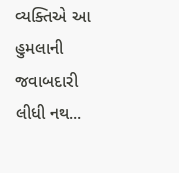વ્યક્તિએ આ હુમલાની જવાબદારી લીધી નથ...